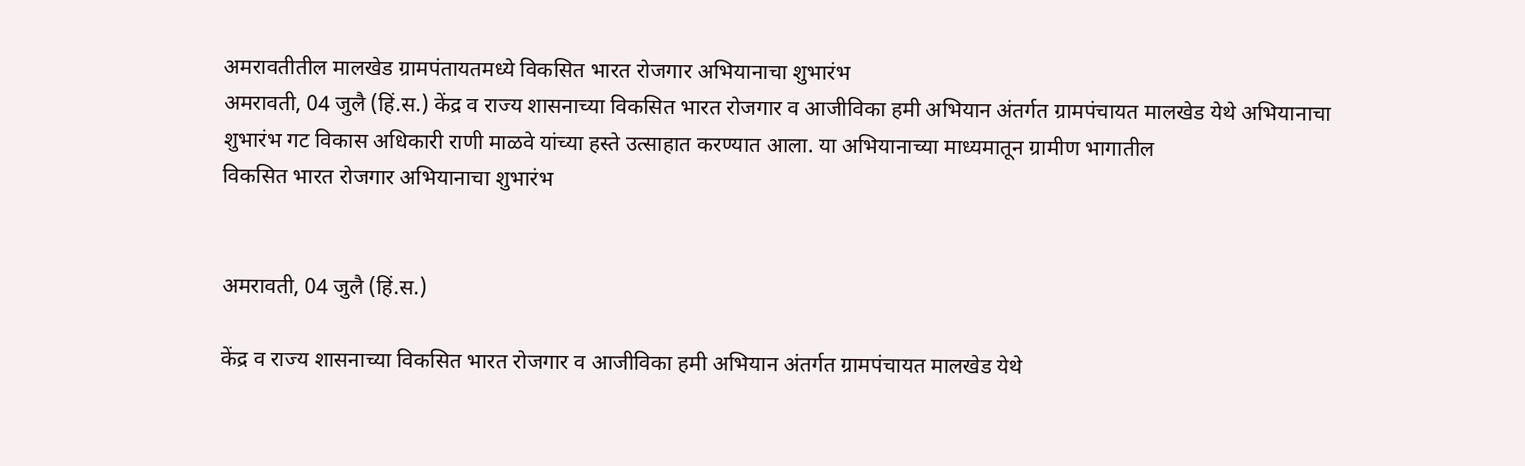अमरावतीतील मालखेड ग्रामपंतायतमध्ये विकसित भारत रोजगार अभियानाचा शुभारंभ
अमरावती, 04 जुलै (हिं.स.) केंद्र व राज्य शासनाच्या विकसित भारत रोजगार व आजीविका हमी अभियान अंतर्गत ग्रामपंचायत मालखेड येथे अभियानाचा शुभारंभ गट विकास अधिकारी राणी माळवे यांच्या हस्ते उत्साहात करण्यात आला. या अभियानाच्या माध्यमातून ग्रामीण भागातील
विकसित भारत रोजगार अभियानाचा शुभारंभ


अमरावती, 04 जुलै (हिं.स.)

केंद्र व राज्य शासनाच्या विकसित भारत रोजगार व आजीविका हमी अभियान अंतर्गत ग्रामपंचायत मालखेड येथे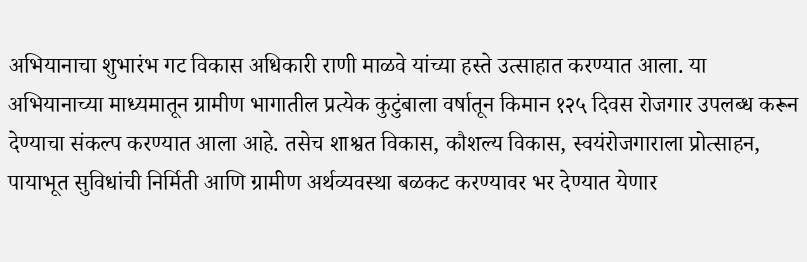अभियानाचा शुभारंभ गट विकास अधिकारी राणी माळवे यांच्या हस्ते उत्साहात करण्यात आला. या अभियानाच्या माध्यमातून ग्रामीण भागातील प्रत्येक कुटुंबाला वर्षातून किमान १२५ दिवस रोजगार उपलब्ध करून देण्याचा संकल्प करण्यात आला आहे. तसेच शाश्वत विकास, कौशल्य विकास, स्वयंरोजगाराला प्रोत्साहन, पायाभूत सुविधांची निर्मिती आणि ग्रामीण अर्थव्यवस्था बळकट करण्यावर भर देण्यात येणार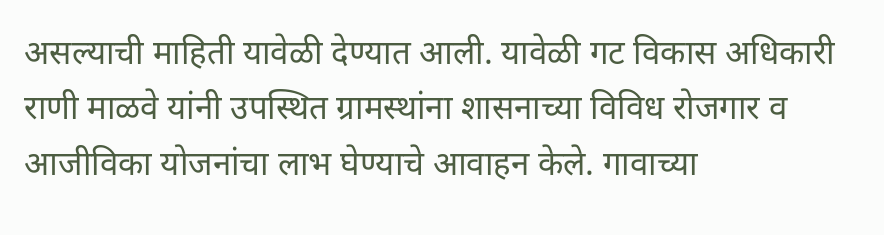असल्याची माहिती यावेळी देण्यात आली. यावेळी गट विकास अधिकारी राणी माळवे यांनी उपस्थित ग्रामस्थांना शासनाच्या विविध रोजगार व आजीविका योजनांचा लाभ घेण्याचे आवाहन केले. गावाच्या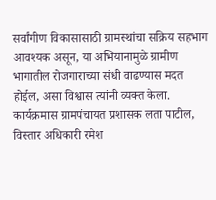सर्वांगीण विकासासाठी ग्रामस्थांचा सक्रिय सहभाग आवश्यक असून, या अभियानामुळे ग्रामीण भागातील रोजगाराच्या संधी वाढण्यास मदत होईल, असा विश्वास त्यांनी व्यक्त केला. कार्यक्रमास ग्रामपंचायत प्रशासक लता पाटील, विस्तार अधिकारी रमेश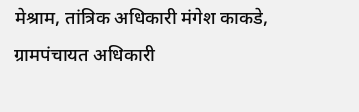मेश्राम, तांत्रिक अधिकारी मंगेश काकडे, ग्रामपंचायत अधिकारी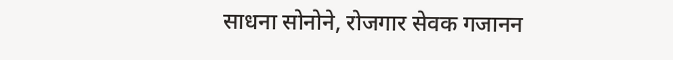साधना सोनोने, रोजगार सेवक गजानन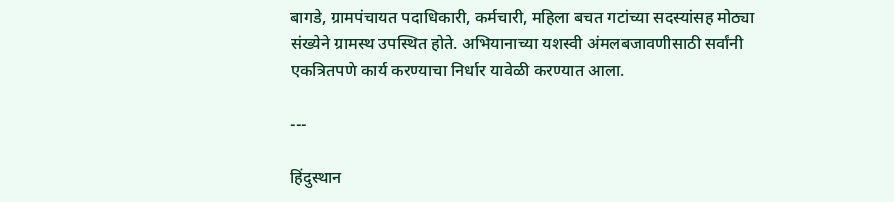बागडे, ग्रामपंचायत पदाधिकारी, कर्मचारी, महिला बचत गटांच्या सदस्यांसह मोठ्या संख्येने ग्रामस्थ उपस्थित होते. अभियानाच्या यशस्वी अंमलबजावणीसाठी सर्वांनी एकत्रितपणे कार्य करण्याचा निर्धार यावेळी करण्यात आला.

---

हिंदुस्थान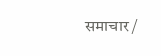समाचार /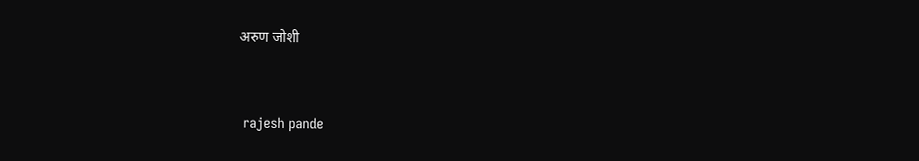अरुण जोशी


 rajesh pande